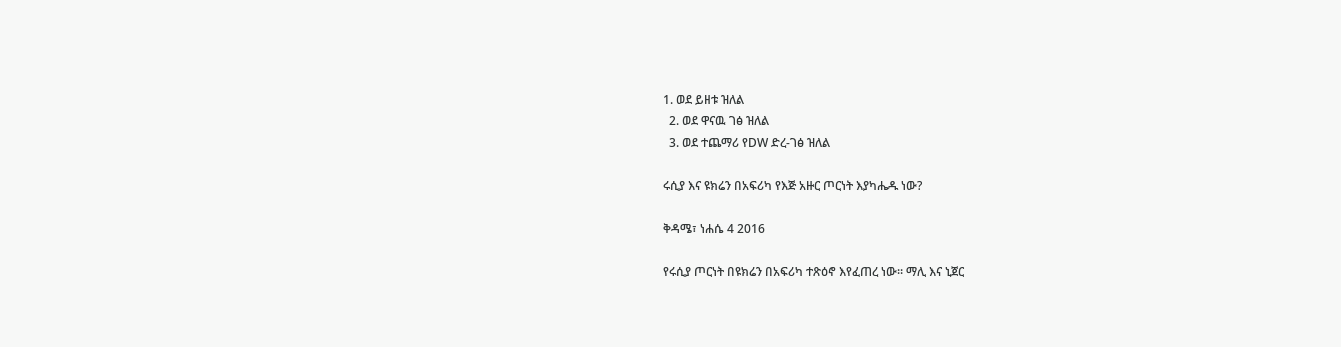1. ወደ ይዘቱ ዝለል
  2. ወደ ዋናዉ ገፅ ዝለል
  3. ወደ ተጨማሪ የDW ድረ-ገፅ ዝለል

ሩሲያ እና ዩክሬን በአፍሪካ የእጅ አዙር ጦርነት እያካሔዱ ነው?

ቅዳሜ፣ ነሐሴ 4 2016

የሩሲያ ጦርነት በዩክሬን በአፍሪካ ተጽዕኖ እየፈጠረ ነው። ማሊ እና ኒጀር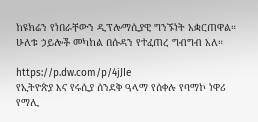ከዩክሬን የነበራቸውን ዲፕሎማሲያዊ ግንኙነት አቋርጠዋል። ሁለቱ ኃይሎች መካከል በሱዳን የተፈጠረ ግብግብ አለ።

https://p.dw.com/p/4jJIe
የኢትዮጵያ እና የሩሲያ ሰንደቅ ዓላማ የሰቀሉ የባማኮ ነዋሪ
የማሊ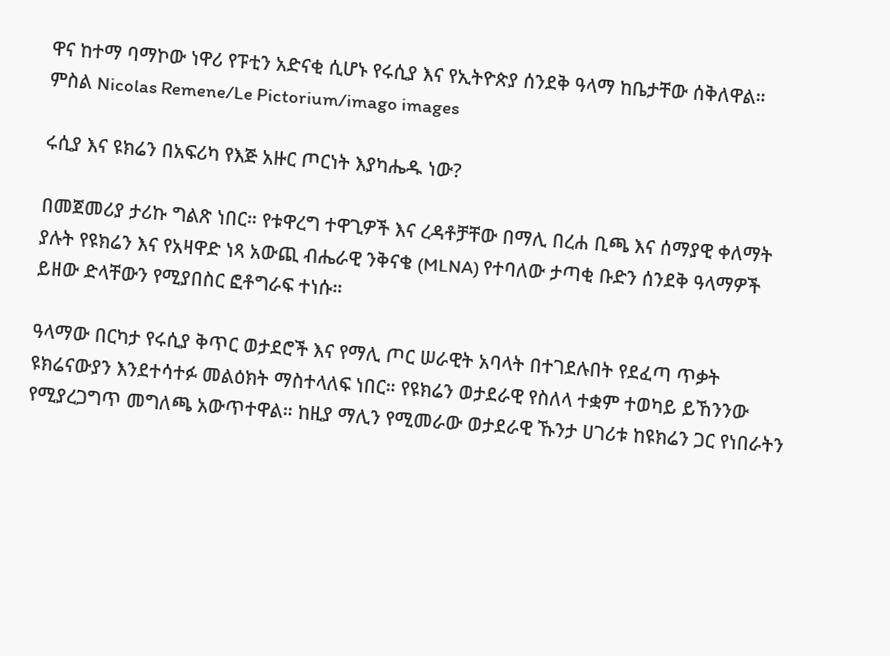ዋና ከተማ ባማኮው ነዋሪ የፑቲን አድናቂ ሲሆኑ የሩሲያ እና የኢትዮጵያ ሰንደቅ ዓላማ ከቤታቸው ሰቅለዋል። ምስል Nicolas Remene/Le Pictorium/imago images

ሩሲያ እና ዩክሬን በአፍሪካ የእጅ አዙር ጦርነት እያካሔዱ ነው?

በመጀመሪያ ታሪኩ ግልጽ ነበር። የቱዋረግ ተዋጊዎች እና ረዳቶቻቸው በማሊ በረሐ ቢጫ እና ሰማያዊ ቀለማት ያሉት የዩክሬን እና የአዛዋድ ነጻ አውጪ ብሔራዊ ንቅናቄ (MLNA) የተባለው ታጣቂ ቡድን ሰንደቅ ዓላማዎች ይዘው ድላቸውን የሚያበስር ፎቶግራፍ ተነሱ።

ዓላማው በርካታ የሩሲያ ቅጥር ወታደሮች እና የማሊ ጦር ሠራዊት አባላት በተገደሉበት የደፈጣ ጥቃት ዩክሬናውያን እንደተሳተፉ መልዕክት ማስተላለፍ ነበር። የዩክሬን ወታደራዊ የስለላ ተቋም ተወካይ ይኸንንው የሚያረጋግጥ መግለጫ አውጥተዋል። ከዚያ ማሊን የሚመራው ወታደራዊ ኹንታ ሀገሪቱ ከዩክሬን ጋር የነበራትን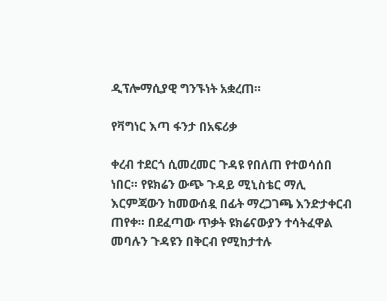ዲፕሎማሲያዊ ግንኙነት አቋረጠ።

የቫግነር እጣ ፋንታ በአፍሪቃ

ቀረብ ተደርጎ ሲመረመር ጉዳዩ የበለጠ የተወሳሰበ ነበር። የዩክሬን ውጭ ጉዳይ ሚኒስቴር ማሊ እርምጃውን ከመውሰዷ በፊት ማረጋገጫ እንድታቀርብ ጠየቀ። በደፈጣው ጥቃት ዩክሬናውያን ተሳትፈዋል መባሉን ጉዳዩን በቅርብ የሚከታተሉ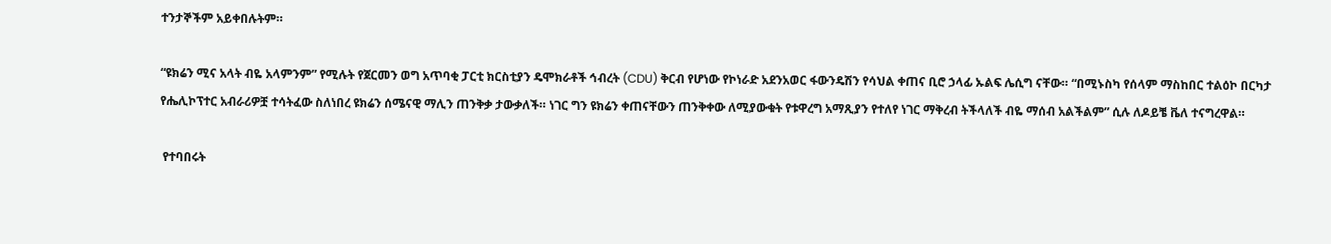ተንታኞችም አይቀበሉትም።

“ዩክሬን ሚና አላት ብዬ አላምንም” የሚሉት የጀርመን ወግ አጥባቂ ፓርቲ ክርስቲያን ዴሞክራቶች ኅብረት (CDU) ቅርብ የሆነው የኮነራድ አደንአወር ፋውንዴሽን የሳህል ቀጠና ቢሮ ኃላፊ ኡልፍ ሌሲግ ናቸው። “በሚኑስካ የሰላም ማስከበር ተልዕኮ በርካታ የሔሊኮፕተር አብራሪዎቿ ተሳትፈው ስለነበረ ዩክሬን ሰሜናዊ ማሊን ጠንቅቃ ታውቃለች። ነገር ግን ዩክሬን ቀጠናቸውን ጠንቅቀው ለሚያውቁት የቱዋረግ አማጺያን የተለየ ነገር ማቅረብ ትችላለች ብዬ ማሰብ አልችልም” ሲሉ ለዶይቼ ቬለ ተናግረዋል።

 የተባበሩት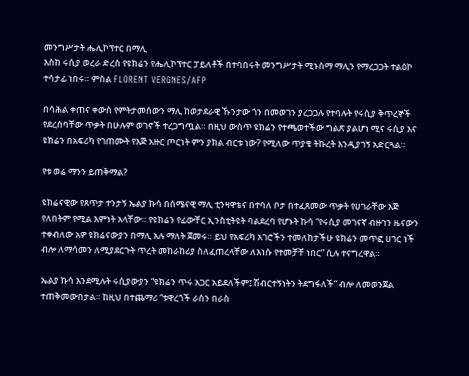መንግሥታት ሔሊኮፕተር በማሊ
እስከ ሩሲያ ወረራ ድረስ የዩክሬን የሔሊኮፕተር ፓይለቶች በተባበሩት መንግሥታት ሚኑስማ ማሊን የማረጋጋት ተልዕኮ ተሳታፊ ነበሩ። ምስል FLORENT VERGNES/AFP

በሳሕል ቀጠና ቀውስ የምትታመሰውን ማሊ ከወታደራዊ ኹንታው ጎን በመወገን ያረጋጋሉ የተባሉት የሩሲያ ቅጥረኞች የደረሰባቸው ጥቃት በሁሉም ወገኖች ተረጋግጧል። በዚህ ውስጥ ዩክሬን የተጫወተችው ግልጽ ያልሆነ ሚና ሩሲያ እና ዩክሬን በአፍሪካ የገጠሙት የእጅ አዙር ጦርነት ምን ያክል ብርቱ ነው? የሚለው ጥያቄ ትኩረት እንዲያገኝ አድርጓል።

የቱ ወሬ ማንን ይጠቅማል?

ዩክሬናዊው የጸጥታ ተንታኝ ኤልያ ኩሳ በሰሜናዊ ማሊ ቲንዛዋቴና በተባለ ቦታ በተፈጸመው ጥቃት የሀገራቸው እጅ የለበትም የሚል እምነት አላቸው። የዩክሬን የፊውቸር ኢንስቲትዩት ባልደረባ የሆኑት ኩሳ “የሩሲያ መገናኛ ብዙኀን ዜናውን ተቀብለው አዎ ዩክሬናውያን በማሊ አሉ ማለት ጀመሩ። ይህ የአፍሪካ አገሮችን ተመለከታችሁ ዩክሬን መጥፎ ሀገር ነች ብሎ ለማሳመን ለሚያደርጉት ጥረት መከራከሪያ ስለፈጠረላቸው ለእነሱ የተመቻቸ ነበር” ሲሉ ተናግረዋል።

ኤልያ ኩሳ እንደሚሉት ሩሲያውያን “ዩክሬን ጥሩ አጋር አይደለችም፤ ሽብርተኝነትን ትደግፋለች” ብሎ ለመወንጀል ተጠቅመውበታል። ከዚህ በተጨማሪ “ቱዋረጎች ራስን በራስ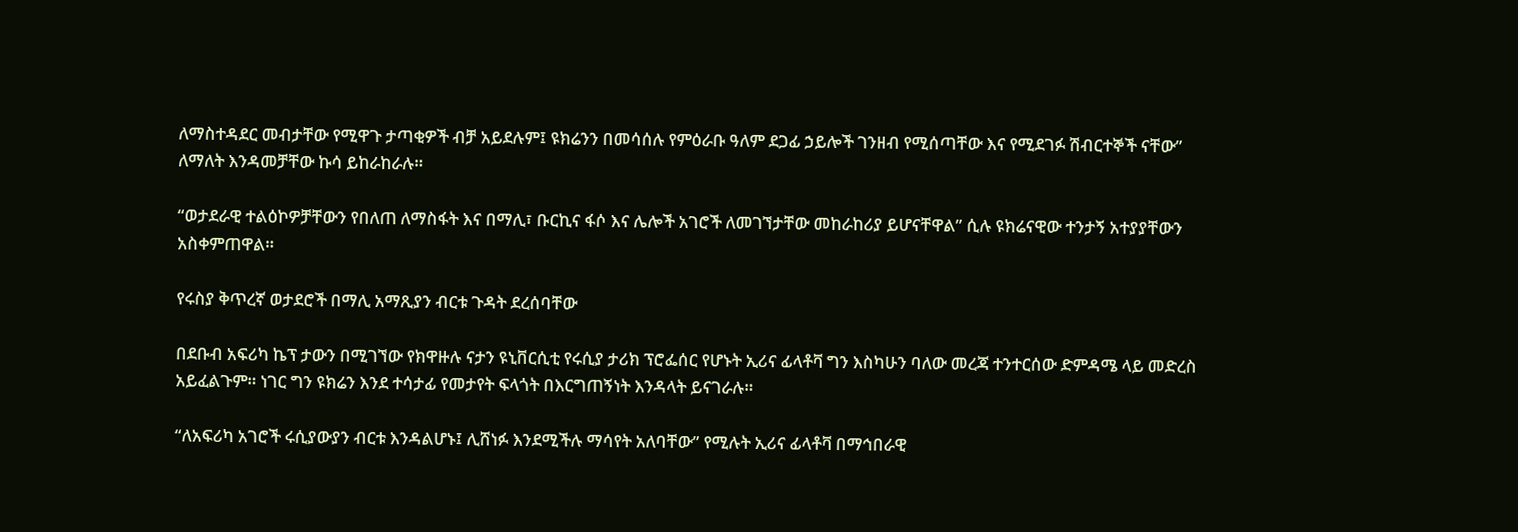ለማስተዳደር መብታቸው የሚዋጉ ታጣቂዎች ብቻ አይደሉም፤ ዩክሬንን በመሳሰሉ የምዕራቡ ዓለም ደጋፊ ኃይሎች ገንዘብ የሚሰጣቸው እና የሚደገፉ ሽብርተኞች ናቸው” ለማለት እንዳመቻቸው ኩሳ ይከራከራሉ።

“ወታደራዊ ተልዕኮዎቻቸውን የበለጠ ለማስፋት እና በማሊ፣ ቡርኪና ፋሶ እና ሌሎች አገሮች ለመገኘታቸው መከራከሪያ ይሆናቸዋል” ሲሉ ዩክሬናዊው ተንታኝ አተያያቸውን አስቀምጠዋል።

የሩስያ ቅጥረኛ ወታደሮች በማሊ አማጺያን ብርቱ ጉዳት ደረሰባቸው

በደቡብ አፍሪካ ኬፕ ታውን በሚገኘው የክዋዙሉ ናታን ዩኒቨርሲቲ የሩሲያ ታሪክ ፕሮፌሰር የሆኑት ኢሪና ፊላቶቫ ግን እስካሁን ባለው መረጃ ተንተርሰው ድምዳሜ ላይ መድረስ አይፈልጉም። ነገር ግን ዩክሬን እንደ ተሳታፊ የመታየት ፍላጎት በእርግጠኝነት እንዳላት ይናገራሉ።

“ለአፍሪካ አገሮች ሩሲያውያን ብርቱ እንዳልሆኑ፤ ሊሸነፉ እንደሚችሉ ማሳየት አለባቸው” የሚሉት ኢሪና ፊላቶቫ በማኅበራዊ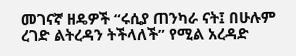መገናኛ ዘዴዎች “ሩሲያ ጠንካራ ናት፤ በሁሉም ረገድ ልትረዳን ትችላለች” የሚል አረዳድ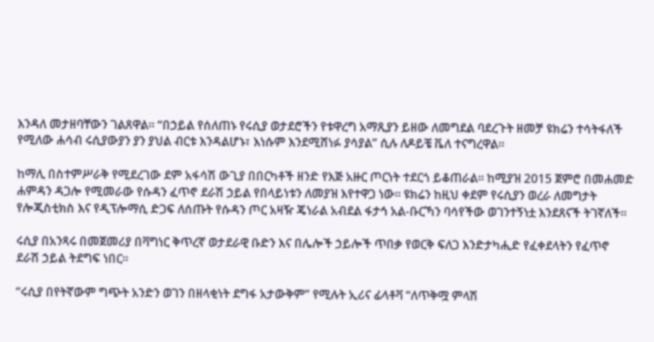እንዳለ መታዘባቸውን ገልጸዋል። “በኃይል የሰለጠኑ የሩሲያ ወታደሮችን የቱዋረግ አማጺያን ይዘው ለመግደል ባደረጉት ዘመቻ ዩክሬን ተሳትፋለች የሚለው ሐሳብ ሩሲያውያን ያን ያህል ብርቱ እንዳልሆኑ፣ እነሱም እንደሚሸነፉ ያሳያል” ሲሉ ለዶይቼ ቬለ ተናግረዋል።

ከማሊ በስተምሥራቅ የሚደረገው ደም አፋሳሽ ውጊያ በበርካቶች ዘንድ የእጅ አዙር ጦርነት ተደርጎ ይቆጠራል። ከሚያዝ 2015 ጀምሮ በመሐመድ ሐምዳን ዳጋሎ የሚመራው የሱዳን ፈጥኖ ደራሽ ኃይል የበላይነቱን ለመያዝ እየተዋጋ ነው። ዩክሬን ከዚህ ቀደም የሩሲያን ወረራ ለመግታት የሎጂስቲክስ እና የዲፕሎማሲ ድጋፍ ለሰጡት የሱዳን ጦር አዛዥ ጄነራል አብደል ፋታኅ አል-ቡርኻን ባሳየችው ወገንተኝነቷ እንደጸናች ትገኛለች።

ሩሲያ በአንጻሩ በመጀመሪያ በቫግነር ቅጥረኛ ወታደራዊ ቡድን እና በሌሎች ኃይሎች ጥበቃ የወርቅ ፍለጋ እንድታካሒድ የፈቀደላትን የፈጥኖ ደራሽ ኃይል ትደግፍ ነበር።

“ሩሲያ በየትኛውም ግጭት አንድን ወገን በዘላቂነት ደግፋ አታውቅም” የሚሉት ኢሪና ፊላቶቫ “ለጥቅሟ ምላሽ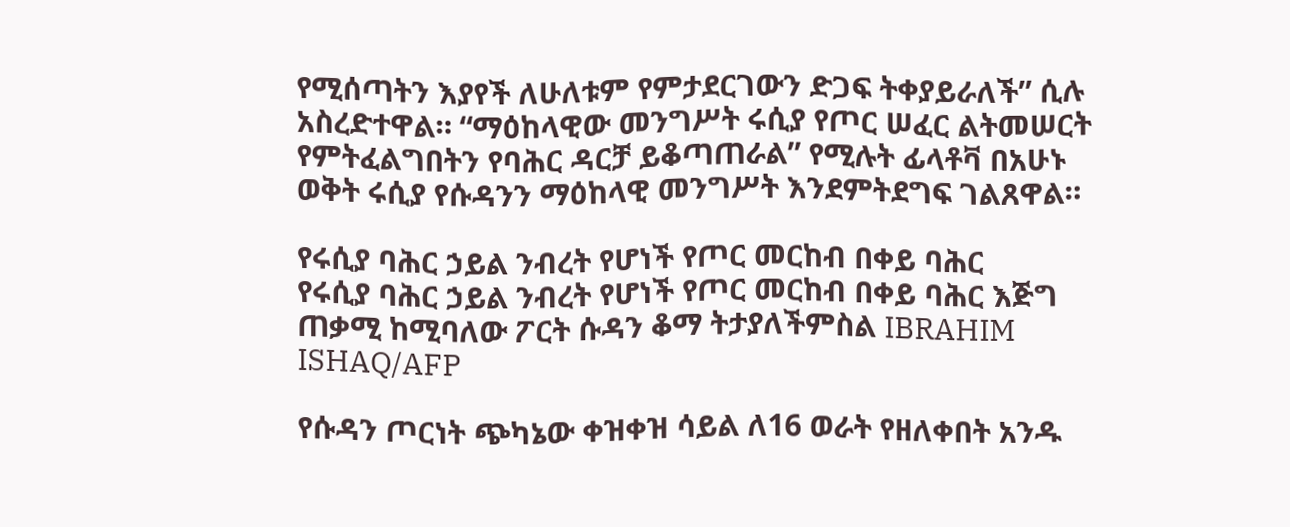የሚሰጣትን እያየች ለሁለቱም የምታደርገውን ድጋፍ ትቀያይራለች” ሲሉ አስረድተዋል። “ማዕከላዊው መንግሥት ሩሲያ የጦር ሠፈር ልትመሠርት የምትፈልግበትን የባሕር ዳርቻ ይቆጣጠራል” የሚሉት ፊላቶቫ በአሁኑ ወቅት ሩሲያ የሱዳንን ማዕከላዊ መንግሥት እንደምትደግፍ ገልጸዋል።

የሩሲያ ባሕር ኃይል ንብረት የሆነች የጦር መርከብ በቀይ ባሕር
የሩሲያ ባሕር ኃይል ንብረት የሆነች የጦር መርከብ በቀይ ባሕር እጅግ ጠቃሚ ከሚባለው ፖርት ሱዳን ቆማ ትታያለችምስል IBRAHIM ISHAQ/AFP

የሱዳን ጦርነት ጭካኔው ቀዝቀዝ ሳይል ለ16 ወራት የዘለቀበት አንዱ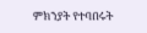ምክንያት የተባበሩት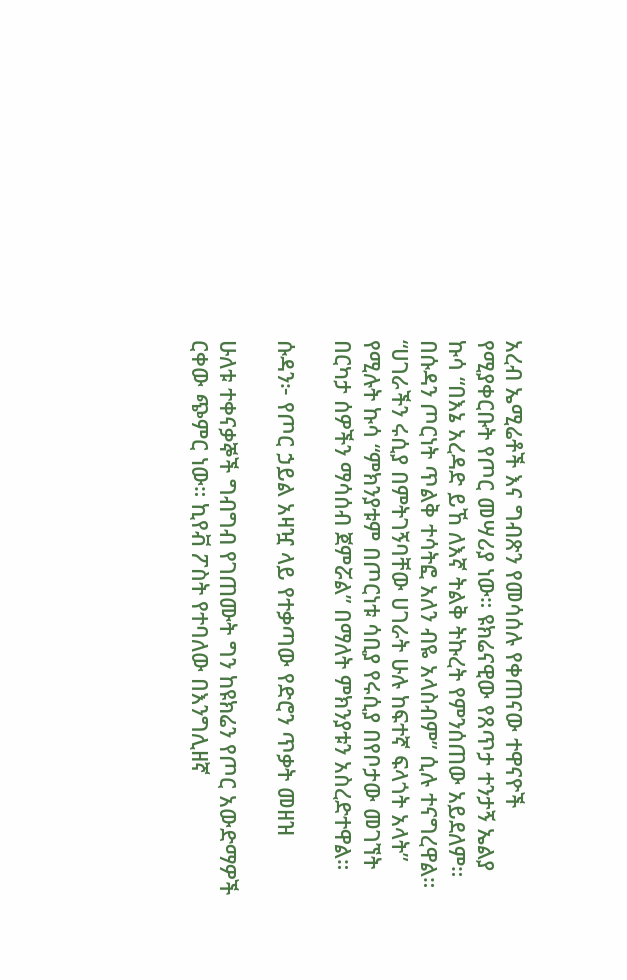አረብ ኤሚሬቶች እና ግብጽን የመሳሰሉ የቀጠናው ተዋናዮች የሚያቀርቡት የጦር መሣሪያ ነው። ዩክሬናዊው የጸጥታ ተንታኝ ኤልያ ኩሳ “በእኔ አረዳድ ይኸ ለእኛ ትልቅ ትኩረት የምንሰጠው አይደለም። በሱዳን ጦርነት ጥልቅ ተሳትፎ አለን ብዬ አላስብም” ሲሉ ተናግረዋል። “ሀገራችን ሩሲያ በምትገኝባቸው ሀገራት ሁሉ ከፍተኛ ፍላጎት አላት” የሚሉት ኩሳ “ምክንያቱም በጦርነቱ ሳቢያ የሩሲያ በየቦታው መገኘት በርካታ ሰዎችን ማሳሰብ ጀምሯል” በማለት ምክንያቱን አስረድተዋል።

ሱዳን፦ የጦር ኃይል አዛዧ ላይ የተቃጣው የድሮን ጥቃት መዘዝ

ሁለቱ ተቀናቃኞች ግብግብ የገጠሙት ግን ከዩክሬን የጦር አውድማዎች ርቀው ጭምር ነው። ኪየቭ ፖስት የተባለው በእንግሊዘኛ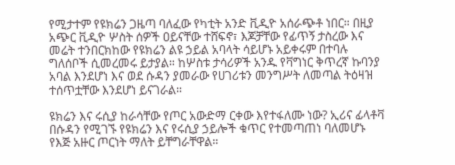የሚታተም የዩክሬን ጋዜጣ ባለፈው የካቲት አንድ ቪዲዮ አሰራጭቶ ነበር። በዚያ አጭር ቪዲዮ ሦስት ሰዎች ዐይናቸው ተሸፍኖ፣ እጆቻቸው የፊጥኝ ታስረው እና መሬት ተንበርክከው የዩክሬን ልዩ ኃይል አባላት ሳይሆኑ አይቀሩም በተባሉ ግለሰቦች ሲመረመሩ ይታያል። ከሦስቱ ታሳሪዎች አንዱ የቫግነር ቅጥረኛ ኩባንያ አባል እንደሆነ እና ወደ ሱዳን ያመራው የሀገሪቱን መንግሥት ለመጣል ትዕዛዝ ተሰጥቷቸው እንደሆነ ይናገራል።

ዩክሬን እና ሩሲያ ከራሳቸው የጦር አውድማ ርቀው እየተፋለሙ ነው? ኢሪና ፊላቶቫ በሱዳን የሚገኙ የዩክሬን እና የሩሲያ ኃይሎች ቁጥር የተመጣጠነ ባለመሆኑ የእጅ አዙር ጦርነት ማለት ይቸግራቸዋል።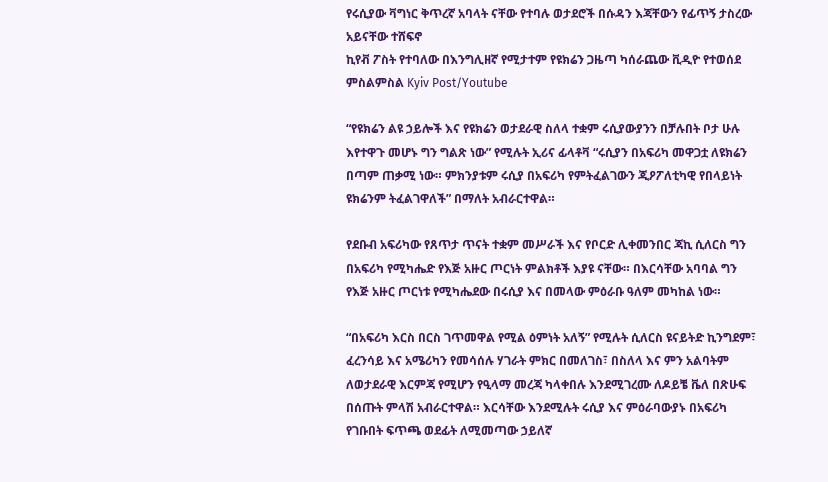የሩሲያው ቫግነር ቅጥረኛ አባላት ናቸው የተባሉ ወታደሮች በሱዳን እጃቸውን የፊጥኝ ታስረው አይናቸው ተሸፍኖ
ኪየቭ ፖስት የተባለው በእንግሊዘኛ የሚታተም የዩክሬን ጋዜጣ ካሰራጨው ቪዲዮ የተወሰደ ምስልምስል Kyiv Post/Youtube

“የዩክሬን ልዩ ኃይሎች እና የዩክሬን ወታደራዊ ስለላ ተቋም ሩሲያውያንን በቻሉበት ቦታ ሁሉ እየተዋጉ መሆኑ ግን ግልጽ ነው” የሚሉት ኢሪና ፊላቶቫ “ሩሲያን በአፍሪካ መዋጋቷ ለዩክሬን በጣም ጠቃሚ ነው። ምክንያቱም ሩሲያ በአፍሪካ የምትፈልገውን ጂዖፖለቲካዊ የበላይነት ዩክሬንም ትፈልገዋለች” በማለት አብራርተዋል።

የደቡብ አፍሪካው የጸጥታ ጥናት ተቋም መሥራች እና የቦርድ ሊቀመንበር ጃኪ ሲለርስ ግን በአፍሪካ የሚካሔድ የእጅ አዙር ጦርነት ምልክቶች እያዩ ናቸው። በእርሳቸው አባባል ግን የእጅ አዙር ጦርነቱ የሚካሔደው በሩሲያ እና በመላው ምዕራቡ ዓለም መካከል ነው።

“በአፍሪካ እርስ በርስ ገጥመዋል የሚል ዕምነት አለኝ” የሚሉት ሲለርስ ዩናይትድ ኪንግደም፣ ፈረንሳይ እና አሜሪካን የመሳሰሉ ሃገራት ምክር በመለገስ፣ በስለላ እና ምን አልባትም ለወታደራዊ እርምጃ የሚሆን የዒላማ መረጃ ካላቀበሉ እንደሚገረሙ ለዶይቼ ቬለ በጽሁፍ በሰጡት ምላሽ አብራርተዋል። እርሳቸው እንደሚሉት ሩሲያ እና ምዕራባውያኑ በአፍሪካ የገቡበት ፍጥጫ ወደፊት ለሚመጣው ኃይለኛ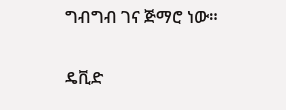ግብግብ ገና ጅማሮ ነው።

ዴቪድ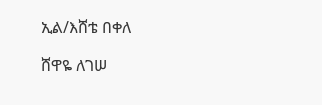ኢል/እሸቴ በቀለ

ሸዋዬ ለገሠ